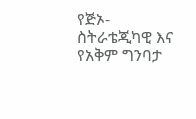የጅኦ-ስትራቴጂካዊ እና የአቅም ግንባታ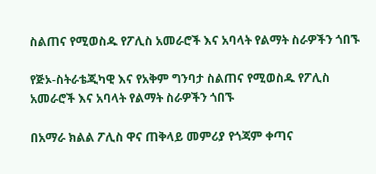ስልጠና የሚወስዱ የፖሊስ አመራሮች እና አባላት የልማት ስራዎችን ጎበኙ

የጅኦ-ስትራቴጂካዊ እና የአቅም ግንባታ ስልጠና የሚወስዱ የፖሊስ አመራሮች እና አባላት የልማት ስራዎችን ጎበኙ

በአማራ ክልል ፖሊስ ዋና ጠቅላይ መምሪያ የጎጃም ቀጣና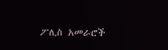ፖሊስ አመራሮች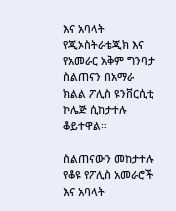እና አባላት የጂኦስትራቴጂክ እና የአመራር አቅም ግንባታ ስልጠናን በአማራ ክልል ፖሊስ ዩንቨርሲቲ ኮሌጅ ሲከታተሉ ቆይተዋል።

ስልጠናውን መከታተሉ የቆዩ የፖሊስ አመራሮች እና አባላት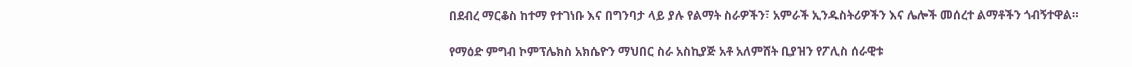በደብረ ማርቆስ ከተማ የተገነቡ እና በግንባታ ላይ ያሉ የልማት ስራዎችን፣ አምራች ኢንዱስትሪዎችን እና ሌሎች መሰረተ ልማቶችን ጎብኝተዋል።

የማዕድ ምግብ ኮምፕሌክስ አክሴዮን ማህበር ስራ አስኪያጅ አቶ አለምሸት ቢያዝን የፖሊስ ሰራዊቱ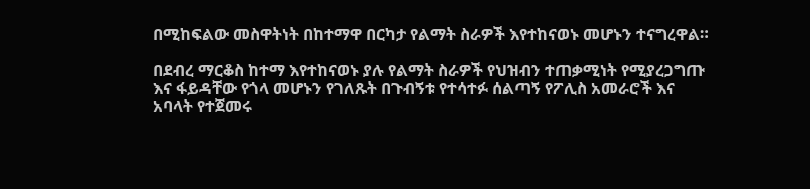በሚከፍልው መስዋትነት በከተማዋ በርካታ የልማት ስራዎች እየተከናወኑ መሆኑን ተናግረዋል።

በደብረ ማርቆስ ከተማ እየተከናወኑ ያሉ የልማት ስራዎች የህዝብን ተጠቃሚነት የሚያረጋግጡ እና ፋይዳቸው የጎላ መሆኑን የገለጹት በጉብኝቱ የተሳተፉ ሰልጣኝ የፖሊስ አመራሮች እና አባላት የተጀመሩ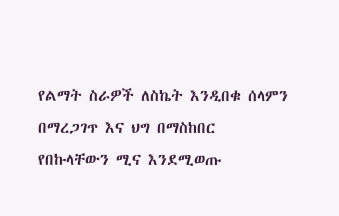የልማት ስራዎች ለስኬት እንዲበቁ ሰላምን በማረጋገጥ እና ህግ በማስከበር የበኩላቸውን ሚና እንደሚወጡ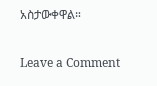አስታውቀዋል።

Leave a Comment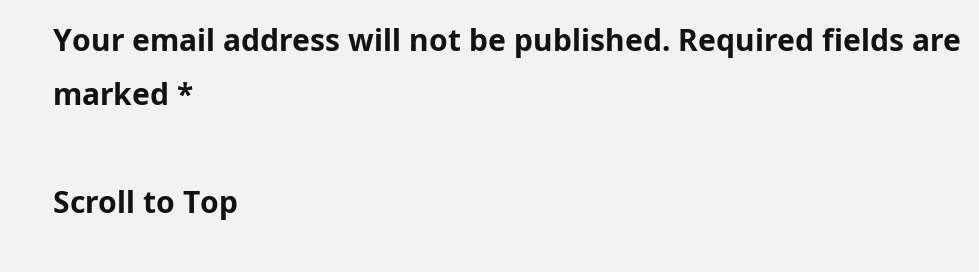Your email address will not be published. Required fields are marked *

Scroll to Top